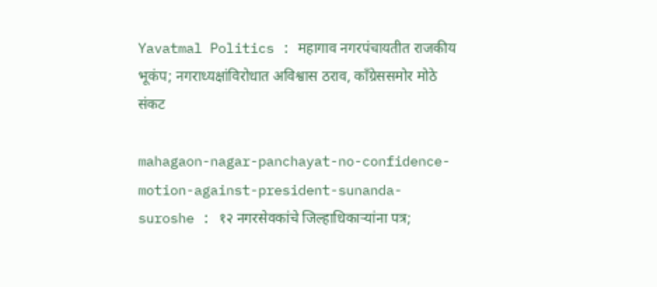Yavatmal Politics : महागाव नगरपंचायतीत राजकीय भूकंप; नगराध्यक्षांविरोधात अविश्वास ठराव, काँग्रेससमोर मोठे संकट

mahagaon-nagar-panchayat-no-confidence-motion-against-president-sunanda-suroshe : १२ नगरसेवकांचे जिल्हाधिकाऱ्यांना पत्र;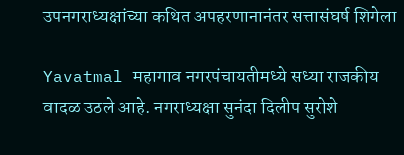उपनगराध्यक्षांच्या कथित अपहरणानानंतर सत्तासंघर्ष शिगेला

Yavatmal महागाव नगरपंचायतीमध्ये सध्या राजकीय वादळ उठले आहे. नगराध्यक्षा सुनंदा दिलीप सुरोशे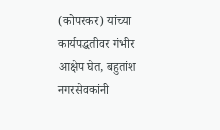(कोपरकर) यांच्या कार्यपद्धतीवर गंभीर आक्षेप घेत, बहुतांश नगरसेवकांनी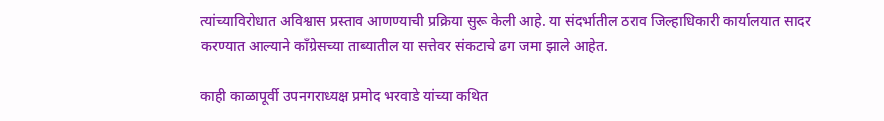त्यांच्याविरोधात अविश्वास प्रस्ताव आणण्याची प्रक्रिया सुरू केली आहे. या संदर्भातील ठराव जिल्हाधिकारी कार्यालयात सादर करण्यात आल्याने काँग्रेसच्या ताब्यातील या सत्तेवर संकटाचे ढग जमा झाले आहेत.

काही काळापूर्वी उपनगराध्यक्ष प्रमोद भरवाडे यांच्या कथित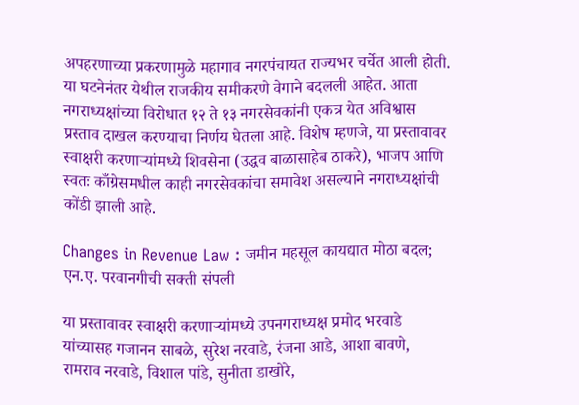अपहरणाच्या प्रकरणामुळे महागाव नगरपंचायत राज्यभर चर्चेत आली होती. या घटनेनंतर येथील राजकीय समीकरणे वेगाने बदलली आहेत. आता नगराध्यक्षांच्या विरोधात १२ ते १३ नगरसेवकांनी एकत्र येत अविश्वास प्रस्ताव दाखल करण्याचा निर्णय घेतला आहे. विशेष म्हणजे, या प्रस्तावावर स्वाक्षरी करणाऱ्यांमध्ये शिवसेना (उद्धव बाळासाहेब ठाकरे), भाजप आणि स्वतः काँग्रेसमधील काही नगरसेवकांचा समावेश असल्याने नगराध्यक्षांची कोंडी झाली आहे.

Changes in Revenue Law : जमीन महसूल कायद्यात मोठा बदल; एन.ए. परवानगीची सक्ती संपली

या प्रस्तावावर स्वाक्षरी करणाऱ्यांमध्ये उपनगराध्यक्ष प्रमोद भरवाडे यांच्यासह गजानन साबळे, सुरेश नरवाडे, रंजना आडे, आशा बावणे, रामराव नरवाडे, विशाल पांडे, सुनीता डाखोरे,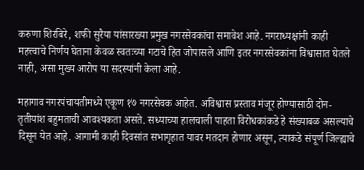करुणा शिरबिरे, शफी सुरैया यांसारख्या प्रमुख नगरसेवकांचा समावेश आहे. नगराध्यक्षांनी काही महत्त्वाचे निर्णय घेताना केवळ स्वतःच्या गटाचे हित जोपासले आणि इतर नगरसेवकांना विश्वासात घेतले नाही, असा मुख्य आरोप या सदस्यांनी केला आहे.

महागाव नगरपंचायतीमध्ये एकूण १७ नगरसेवक आहेत. अविश्वास प्रस्ताव मंजूर होण्यासाठी दोन-तृतीयांश बहुमताची आवश्यकता असते. सध्याच्या हालचाली पाहता विरोधकांकडे हे संख्याबळ असल्याचे दिसून येत आहे. आगामी काही दिवसांत सभागृहात यावर मतदान होणार असून, त्याकडे संपूर्ण जिल्ह्याचे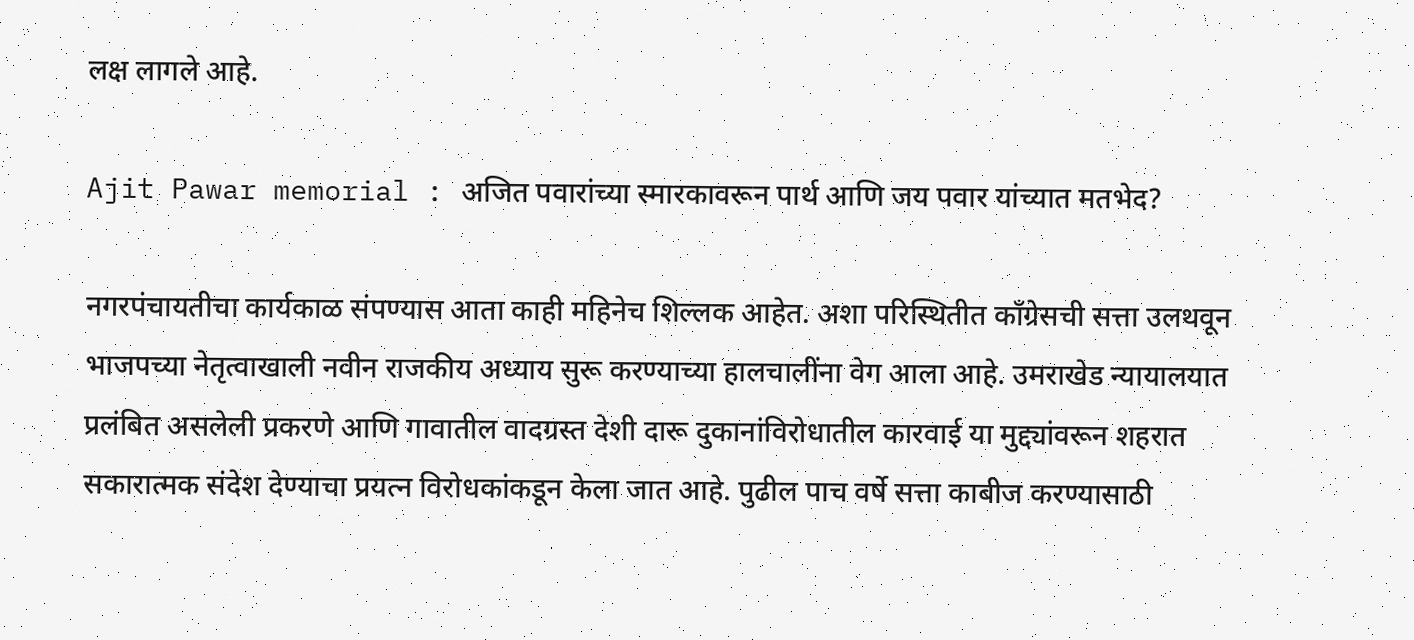लक्ष लागले आहे.

Ajit Pawar memorial : अजित पवारांच्या स्मारकावरून पार्थ आणि जय पवार यांच्यात मतभेद?

नगरपंचायतीचा कार्यकाळ संपण्यास आता काही महिनेच शिल्लक आहेत. अशा परिस्थितीत काँग्रेसची सत्ता उलथवून भाजपच्या नेतृत्वाखाली नवीन राजकीय अध्याय सुरू करण्याच्या हालचालींना वेग आला आहे. उमराखेड न्यायालयात प्रलंबित असलेली प्रकरणे आणि गावातील वादग्रस्त देशी दारू दुकानांविरोधातील कारवाई या मुद्द्यांवरून शहरात सकारात्मक संदेश देण्याचा प्रयत्न विरोधकांकडून केला जात आहे. पुढील पाच वर्षे सत्ता काबीज करण्यासाठी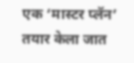एक ‘मास्टर प्लॅन’ तयार केला जात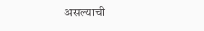असल्याची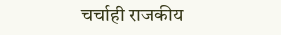चर्चाही राजकीय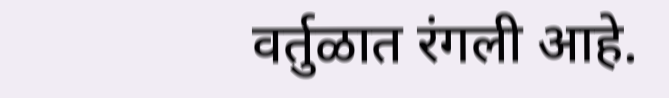वर्तुळात रंगली आहे.